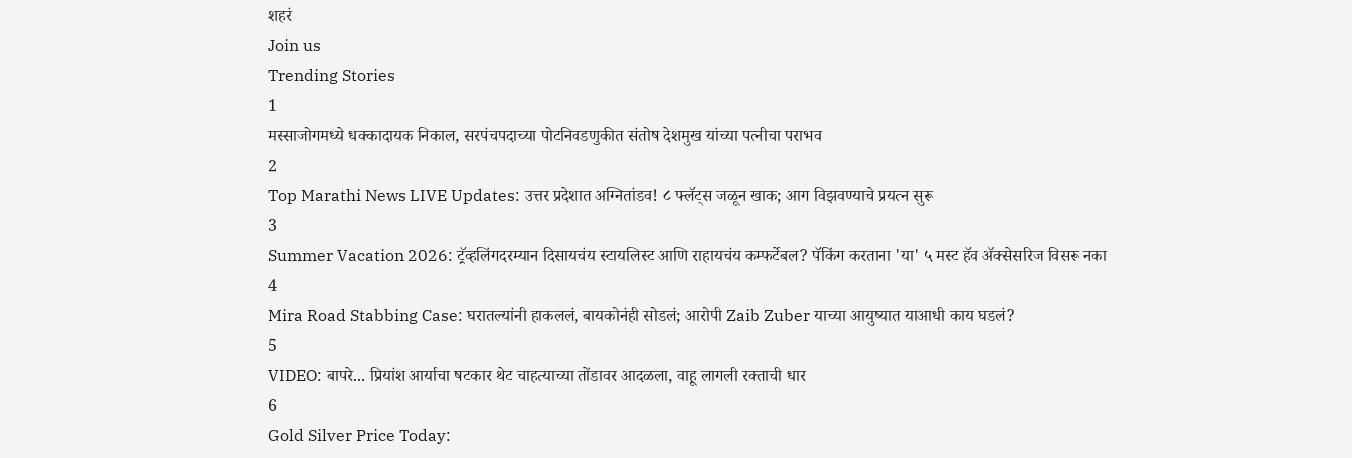शहरं
Join us
Trending Stories
1
मस्साजोगमध्ये धक्कादायक निकाल, सरपंचपदाच्या पोटनिवडणुकीत संतोष देशमुख यांच्या पत्नीचा पराभव
2
Top Marathi News LIVE Updates: उत्तर प्रदेशात अग्नितांडव! ८ फ्लॅट्स जळून खाक; आग विझवण्याचे प्रयत्न सुरू
3
Summer Vacation 2026: ट्रॅव्हलिंगदरम्यान दिसायचंय स्टायलिस्ट आणि राहायचंय कम्फर्टेबल? पॅकिंग करताना 'या' ५ मस्ट हॅव ॲक्सेसरिज विसरू नका
4
Mira Road Stabbing Case: घरातल्यांनी हाकललं, बायकोनंही सोडलं; आरोपी Zaib Zuber याच्या आयुष्यात याआधी काय घडलं?
5
VIDEO: बापरे... प्रियांश आर्याचा षटकार थेट चाहत्याच्या तोंडावर आदळला, वाहू लागली रक्ताची धार
6
Gold Silver Price Today: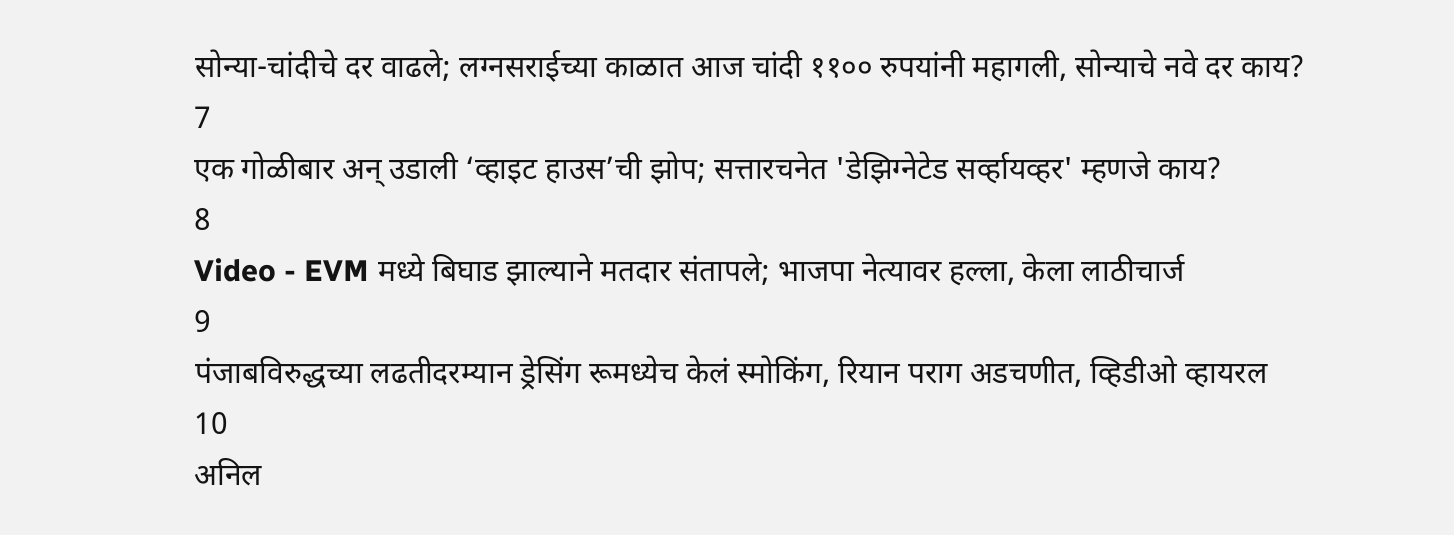सोन्या-चांदीचे दर वाढले; लग्नसराईच्या काळात आज चांदी ११०० रुपयांनी महागली, सोन्याचे नवे दर काय?
7
एक गोळीबार अन् उडाली ‘व्हाइट हाउस’ची झोप; सत्तारचनेत 'डेझिग्नेटेड सर्व्हायव्हर' म्हणजे काय?
8
Video - EVM मध्ये बिघाड झाल्याने मतदार संतापले; भाजपा नेत्यावर हल्ला, केला लाठीचार्ज
9
पंजाबविरुद्धच्या लढतीदरम्यान ड्रेसिंग रूमध्येच केलं स्मोकिंग, रियान पराग अडचणीत, व्हिडीओ व्हायरल
10
अनिल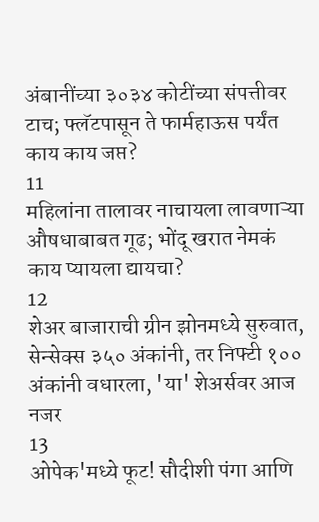अंबानींच्या ३०३४ कोटींच्या संपत्तीवर टाच; फ्लॅटपासून ते फार्महाऊस पर्यंत काय काय जप्त?
11
महिलांना तालावर नाचायला लावणाऱ्या औषधाबाबत गूढ; भोंदू खरात नेमकं काय प्यायला द्यायचा?
12
शेअर बाजाराची ग्रीन झोनमध्ये सुरुवात, सेन्सेक्स ३५० अंकांनी, तर निफ्टी १०० अंकांनी वधारला, 'या' शेअर्सवर आज नजर
13
ओपेक'मध्ये फूट! सौदीशी पंगा आणि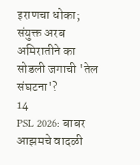इराणचा धोका; संयुक्त अरब अमिरातीने का सोडली जगाची 'तेल संघटना'?
14
PSL 2026: बाबर आझमचे वादळी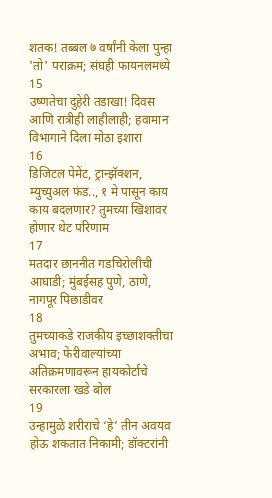शतक! तब्बल ७ वर्षांनी केला पुन्हा 'तो' पराक्रम; संघही फायनलमध्ये
15
उष्णतेचा दुहेरी तडाखा! दिवस आणि रात्रीही लाहीलाही; हवामान विभागाने दिला मोठा इशारा
16
डिजिटल पेमेंट, ट्रान्झॅक्शन, म्युच्युअल फंड.., १ मे पासून काय काय बदलणार? तुमच्या खिशावर होणार थेट परिणाम
17
मतदार छाननीत गडचिरोलीची आघाडी; मुंबईसह पुणे, ठाणे, नागपूर पिछाडीवर
18
तुमच्याकडे राजकीय इच्छाशक्तीचा अभाव; फेरीवाल्यांच्या अतिक्रमणावरून हायकोर्टाचे सरकारला खडे बोल
19
उन्हामुळे शरीराचे ‘हे’ तीन अवयव होऊ शकतात निकामी; डॉक्टरांनी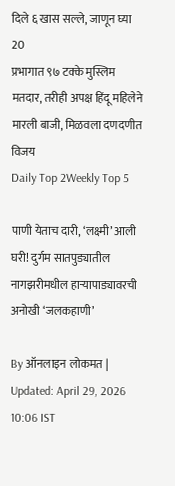दिले ६ खास सल्ले, जाणून घ्या
20
प्रभागात ९७ टक्के मुस्लिम मतदार, तरीही अपक्ष हिंदू महिलेने मारली बाजी, मिळवला दणदणीत विजय
Daily Top 2Weekly Top 5

पाणी येताच दारी, ‘लक्ष्मी’ आली घरी! दुर्गम सातपुड्यातील नागझरीमधील हाऱ्यापाड्यावरची अनोखी ‘जलकहाणी’

By ऑनलाइन लोकमत | Updated: April 29, 2026 10:06 IST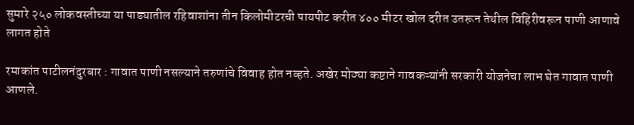सुमारे २५० लोकवस्तीच्या या पाड्यातील रहिवाशांना तीन किलोमीटरची पायपीट करीत ४०० मीटर खोल दरीत उतरून तेथील विहिरीवरून पाणी आणावे लागत होते

रमाकांत पाटीलनंदुरबार : गावात पाणी नसल्याने तरुणांचे विवाह होत नव्हते. अखेर मोठ्या कष्टाने गावकऱ्यांनी सरकारी योजनेचा लाभ घेत गावात पाणी आणले.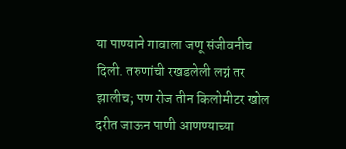या पाण्याने गावाला जणू संजीवनीच दिली. तरुणांची रखडलेली लग्नं तर झालीच; पण रोज तीन किलोमीटर खोल दरीत जाऊन पाणी आणण्याच्या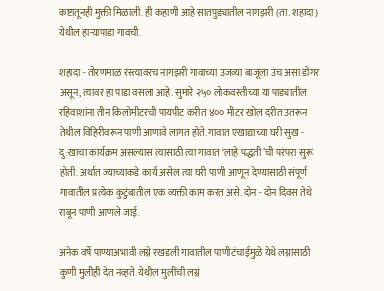कष्टातूनही मुक्ती मिळाली. ही कहाणी आहे सातपुड्यातील नागझरी (ता. शहादा) येथील हाऱ्यापाडा गावची.

शहादा - तोरणमाळ रस्त्यावरच नागझरी गावाच्या उजव्या बाजूला उंच असा डोंगर असून, त्यावर हा पाडा वसला आहे. सुमारे २५० लोकवस्तीच्या या पाड्यातील रहिवाशांना तीन किलोमीटरची पायपीट करीत ४०० मीटर खोल दरीत उतरून तेथील विहिरीवरून पाणी आणावे लागत होते. गावात एखाद्याच्या घरी सुख - दु:खाचा कार्यक्रम असल्यास त्यासाठी त्या गावात ‘लाहे पद्धती’ची परंपरा सुरू होती. अर्थात ज्याच्याकडे कार्य असेल त्या घरी पाणी आणून देण्यासाठी संपूर्ण गावातील प्रत्येक कुटुंबातील एक व्यक्ती काम करत असे. दोन - दोन दिवस तेथे राबून पाणी आणले जाई.

अनेक वर्षे पाण्याअभावी लग्ने रखडली गावातील पाणीटंचाईमुळे येथे लग्नासाठी कुणी मुलीही देत नव्हते. येथील मुलींची लग्नं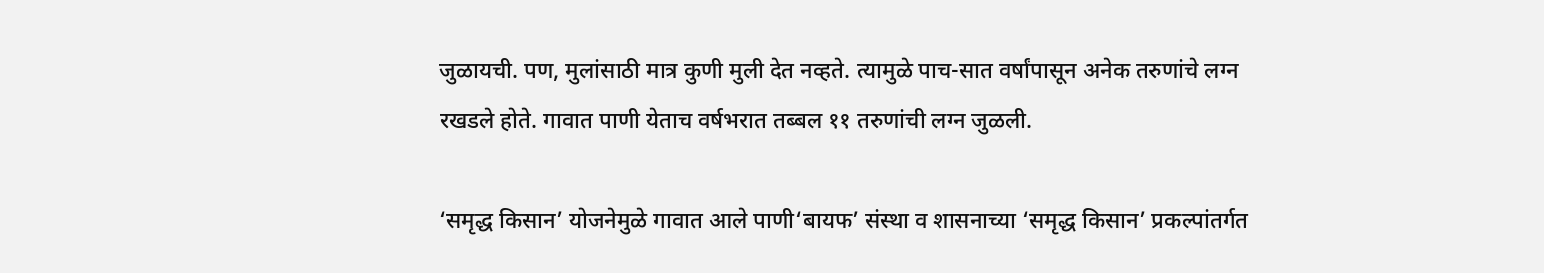जुळायची. पण, मुलांसाठी मात्र कुणी मुली देत नव्हते. त्यामुळे पाच-सात वर्षांपासून अनेक तरुणांचे लग्न रखडले होते. गावात पाणी येताच वर्षभरात तब्बल ११ तरुणांची लग्न जुळली.

‘समृद्ध किसान’ योजनेमुळे गावात आले पाणी‘बायफ’ संस्था व शासनाच्या ‘समृद्ध किसान’ प्रकल्पांतर्गत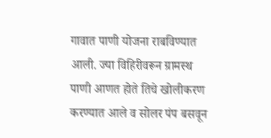गावात पाणी योजना राबविण्यात आली. ज्या विहिरीवरून ग्रामस्थ पाणी आणत होते तिचे खोलीकरण करण्यात आले व सोलर पंप बसवून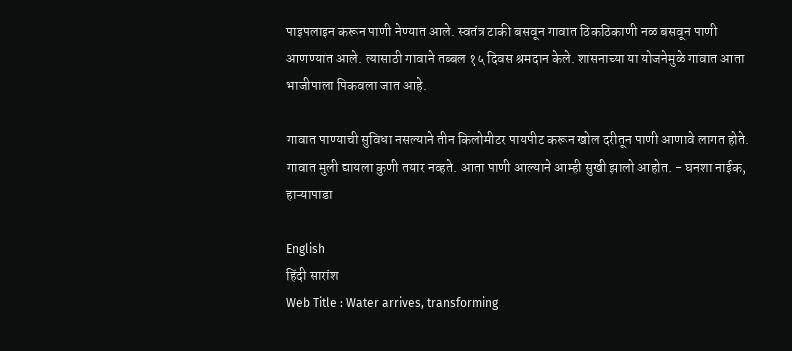पाइपलाइन करून पाणी नेण्यात आले. स्वतंत्र टाकी बसवून गावात ठिकठिकाणी नळ बसवून पाणी आणण्यात आले. त्यासाठी गावाने तब्बल १५ दिवस श्रमदान केले. शासनाच्या या योजनेमुळे गावात आता भाजीपाला पिकवला जात आहे.

गावात पाण्याची सुविधा नसल्याने तीन किलोमीटर पायपीट करून खोल दरीतून पाणी आणावे लागत होते. गावात मुली द्यायला कुणी तयार नव्हते. आता पाणी आल्याने आम्ही सुखी झालो आहोत. - घनशा नाईक, हाऱ्यापाडा

English
हिंदी सारांश
Web Title : Water arrives, transforming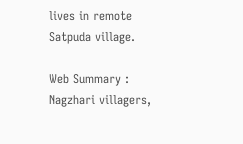lives in remote Satpuda village.

Web Summary : Nagzhari villagers,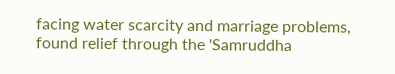facing water scarcity and marriage problems, found relief through the 'Samruddha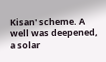Kisan' scheme. A well was deepened, a solar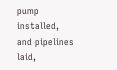pump installed, and pipelines laid,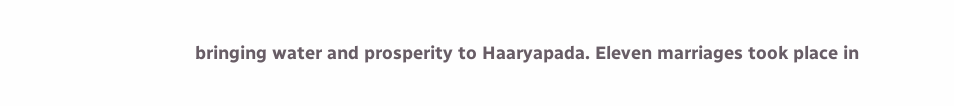bringing water and prosperity to Haaryapada. Eleven marriages took place in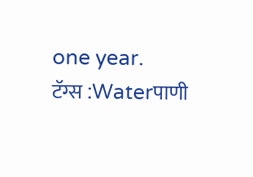one year.
टॅग्स :Waterपाणी